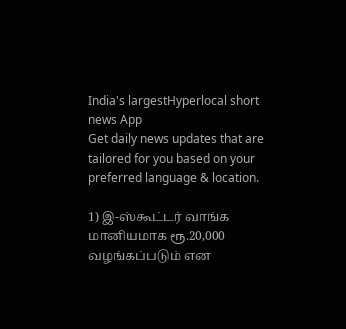India's largestHyperlocal short
news App
Get daily news updates that are tailored for you based on your preferred language & location.

1) இ-ஸ்கூட்டர் வாங்க மானியமாக ரூ.20,000 வழங்கப்படும் என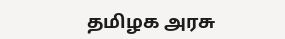தமிழக அரசு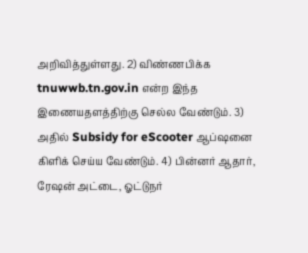அறிவித்துள்ளது. 2) விண்ணபிக்க tnuwwb.tn.gov.in என்ற இந்த இணையதளத்திற்கு செல்ல வேண்டும். 3) அதில் Subsidy for eScooter ஆப்ஷனை கிளிக் செய்ய வேண்டும். 4) பின்னர் ஆதார், ரேஷன் அட்டை, ஓட்டுநர்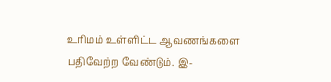உரிமம் உள்ளிட்ட ஆவணங்களை பதிவேற்ற வேண்டும். இ-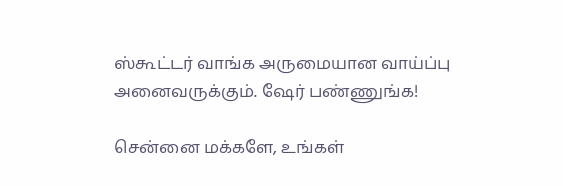ஸ்கூட்டர் வாங்க அருமையான வாய்ப்பு அனைவருக்கும். ஷேர் பண்ணுங்க!

சென்னை மக்களே, உங்கள்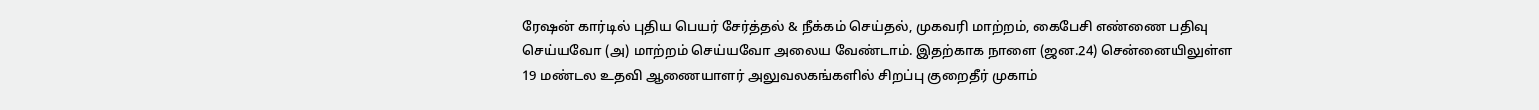ரேஷன் கார்டில் புதிய பெயர் சேர்த்தல் & நீக்கம் செய்தல், முகவரி மாற்றம், கைபேசி எண்ணை பதிவு செய்யவோ (அ) மாற்றம் செய்யவோ அலைய வேண்டாம். இதற்காக நாளை (ஜன.24) சென்னையிலுள்ள 19 மண்டல உதவி ஆணையாளர் அலுவலகங்களில் சிறப்பு குறைதீர் முகாம்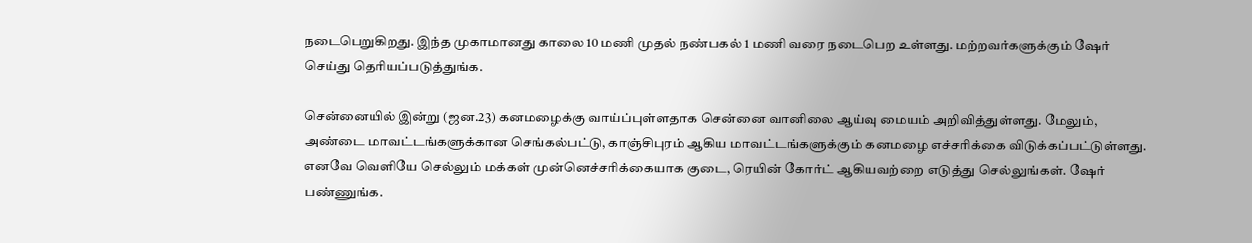நடைபெறுகிறது. இந்த முகாமானது காலை 10 மணி முதல் நண்பகல் 1 மணி வரை நடைபெற உள்ளது. மற்றவர்களுக்கும் ஷேர் செய்து தெரியப்படுத்துங்க.

சென்னையில் இன்று (ஜன.23) கனமழைக்கு வாய்ப்புள்ளதாக சென்னை வானிலை ஆய்வு மையம் அறிவித்துள்ளது. மேலும், அண்டை மாவட்டங்களுக்கான செங்கல்பட்டு, காஞ்சிபுரம் ஆகிய மாவட்டங்களுக்கும் கனமழை எச்சரிக்கை விடுக்கப்பட்டுள்ளது. எனவே வெளியே செல்லும் மக்கள் முன்னெச்சரிக்கையாக குடை, ரெயின் கோர்ட் ஆகியவற்றை எடுத்து செல்லுங்கள். ஷேர் பண்ணுங்க.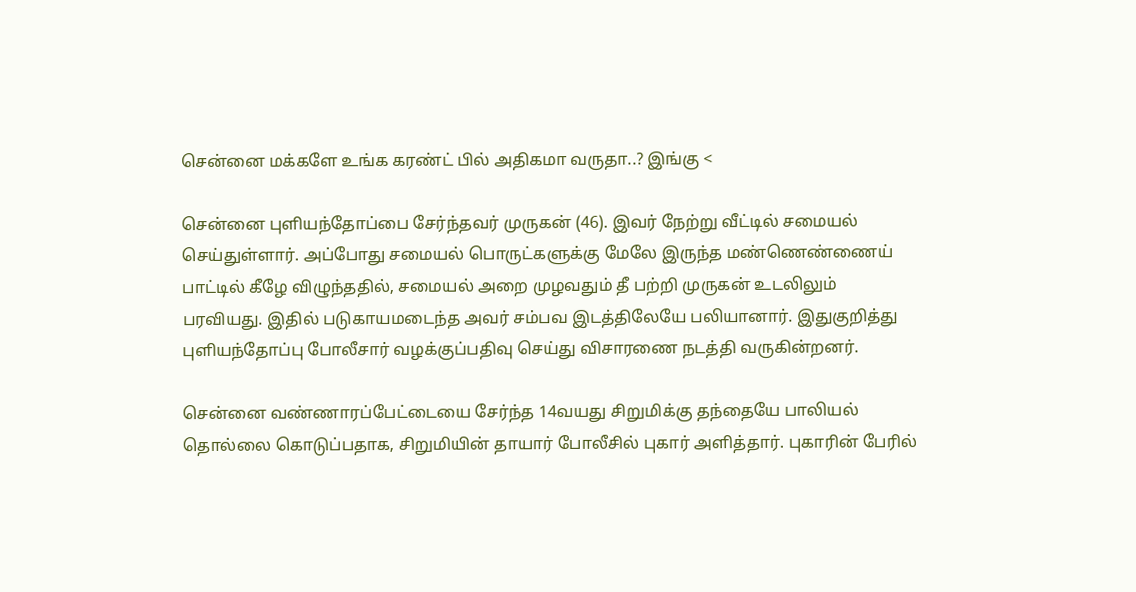சென்னை மக்களே உங்க கரண்ட் பில் அதிகமா வருதா..? இங்கு <

சென்னை புளியந்தோப்பை சேர்ந்தவர் முருகன் (46). இவர் நேற்று வீட்டில் சமையல் செய்துள்ளார். அப்போது சமையல் பொருட்களுக்கு மேலே இருந்த மண்ணெண்ணைய் பாட்டில் கீழே விழுந்ததில், சமையல் அறை முழவதும் தீ பற்றி முருகன் உடலிலும் பரவியது. இதில் படுகாயமடைந்த அவர் சம்பவ இடத்திலேயே பலியானார். இதுகுறித்து புளியந்தோப்பு போலீசார் வழக்குப்பதிவு செய்து விசாரணை நடத்தி வருகின்றனர்.

சென்னை வண்ணாரப்பேட்டையை சேர்ந்த 14வயது சிறுமிக்கு தந்தையே பாலியல் தொல்லை கொடுப்பதாக, சிறுமியின் தாயார் போலீசில் புகார் அளித்தார். புகாரின் பேரில்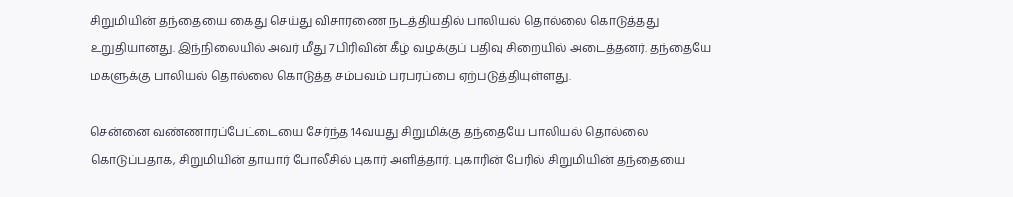சிறுமியின் தந்தையை கைது செய்து விசாரணை நடத்தியதில் பாலியல் தொல்லை கொடுத்தது உறுதியானது. இந்நிலையில் அவர் மீது 7பிரிவின் கீழ் வழக்குப் பதிவு சிறையில் அடைத்தனர். தந்தையே மகளுக்கு பாலியல் தொல்லை கொடுத்த சம்பவம் பரபரப்பை ஏற்படுத்தியுள்ளது.

சென்னை வண்ணாரப்பேட்டையை சேர்ந்த 14வயது சிறுமிக்கு தந்தையே பாலியல் தொல்லை கொடுப்பதாக, சிறுமியின் தாயார் போலீசில் புகார் அளித்தார். புகாரின் பேரில் சிறுமியின் தந்தையை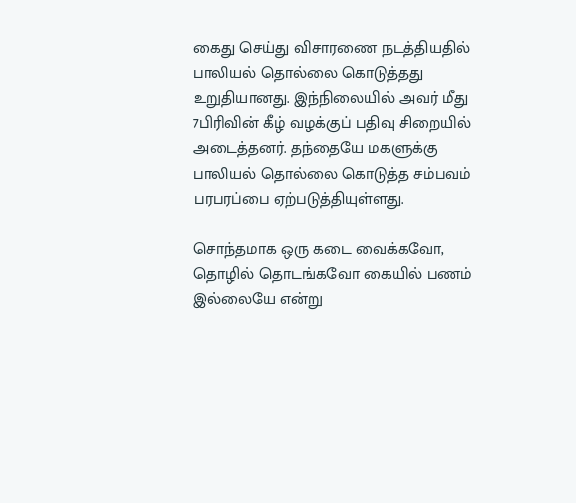கைது செய்து விசாரணை நடத்தியதில் பாலியல் தொல்லை கொடுத்தது உறுதியானது. இந்நிலையில் அவர் மீது 7பிரிவின் கீழ் வழக்குப் பதிவு சிறையில் அடைத்தனர். தந்தையே மகளுக்கு பாலியல் தொல்லை கொடுத்த சம்பவம் பரபரப்பை ஏற்படுத்தியுள்ளது.

சொந்தமாக ஒரு கடை வைக்கவோ, தொழில் தொடங்கவோ கையில் பணம் இல்லையே என்று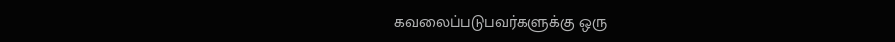கவலைப்படுபவர்களுக்கு ஒரு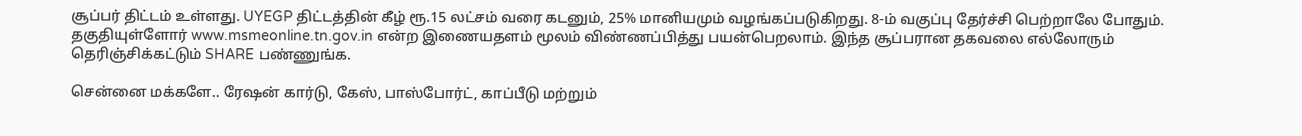சூப்பர் திட்டம் உள்ளது. UYEGP திட்டத்தின் கீழ் ரூ.15 லட்சம் வரை கடனும், 25% மானியமும் வழங்கப்படுகிறது. 8-ம் வகுப்பு தேர்ச்சி பெற்றாலே போதும். தகுதியுள்ளோர் www.msmeonline.tn.gov.in என்ற இணையதளம் மூலம் விண்ணப்பித்து பயன்பெறலாம். இந்த சூப்பரான தகவலை எல்லோரும் தெரிஞ்சிக்கட்டும் SHARE பண்ணுங்க.

சென்னை மக்களே.. ரேஷன் கார்டு, கேஸ், பாஸ்போர்ட், காப்பீடு மற்றும்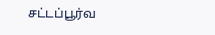சட்டப்பூர்வ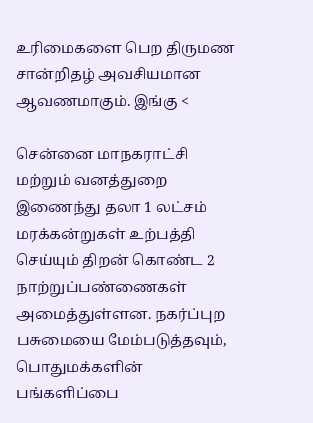உரிமைகளை பெற திருமண சான்றிதழ் அவசியமான ஆவணமாகும். இங்கு <

சென்னை மாநகராட்சி மற்றும் வனத்துறை இணைந்து தலா 1 லட்சம் மரக்கன்றுகள் உற்பத்தி செய்யும் திறன் கொண்ட 2 நாற்றுப்பண்ணைகள் அமைத்துள்ளன. நகர்ப்புற பசுமையை மேம்படுத்தவும், பொதுமக்களின் பங்களிப்பை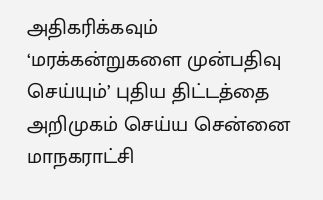அதிகரிக்கவும் ‘மரக்கன்றுகளை முன்பதிவு செய்யும்’ புதிய திட்டத்தை அறிமுகம் செய்ய சென்னை மாநகராட்சி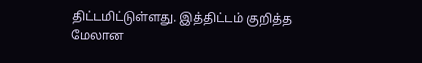திட்டமிட்டுள்ளது. இத்திட்டம் குறித்த மேலான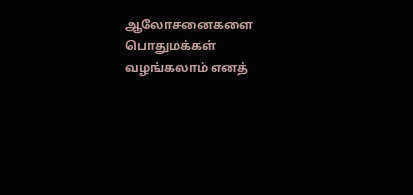ஆலோசனைகளை பொதுமக்கள் வழங்கலாம் எனத்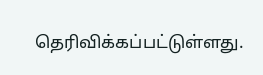தெரிவிக்கப்பட்டுள்ளது.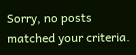Sorry, no posts matched your criteria.